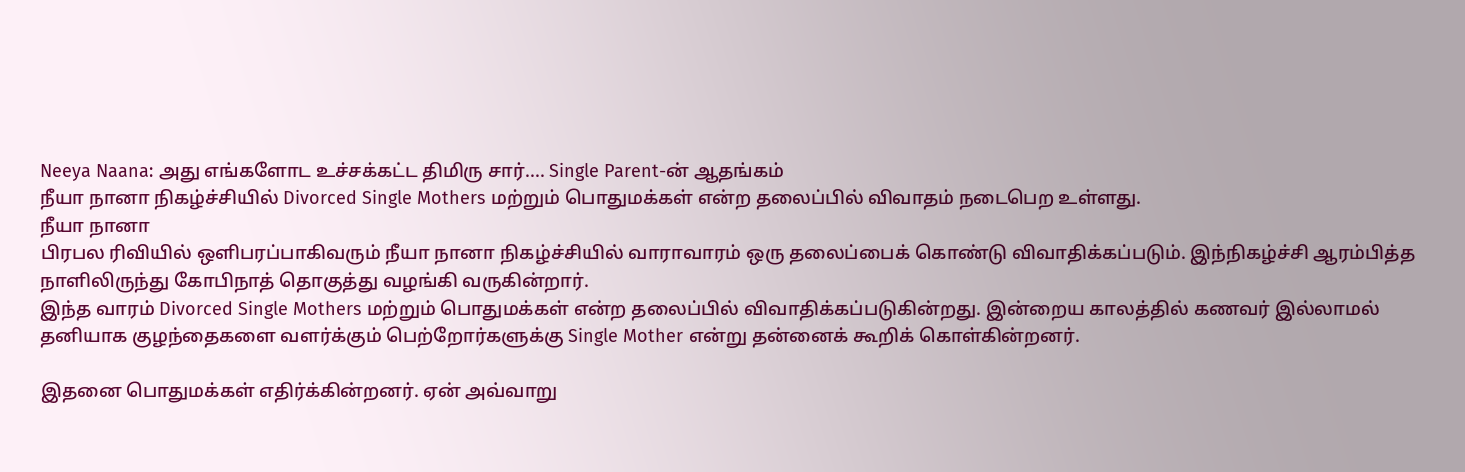Neeya Naana: அது எங்களோட உச்சக்கட்ட திமிரு சார்.... Single Parent-ன் ஆதங்கம்
நீயா நானா நிகழ்ச்சியில் Divorced Single Mothers மற்றும் பொதுமக்கள் என்ற தலைப்பில் விவாதம் நடைபெற உள்ளது.
நீயா நானா
பிரபல ரிவியில் ஒளிபரப்பாகிவரும் நீயா நானா நிகழ்ச்சியில் வாராவாரம் ஒரு தலைப்பைக் கொண்டு விவாதிக்கப்படும். இந்நிகழ்ச்சி ஆரம்பித்த நாளிலிருந்து கோபிநாத் தொகுத்து வழங்கி வருகின்றார்.
இந்த வாரம் Divorced Single Mothers மற்றும் பொதுமக்கள் என்ற தலைப்பில் விவாதிக்கப்படுகின்றது. இன்றைய காலத்தில் கணவர் இல்லாமல் தனியாக குழந்தைகளை வளர்க்கும் பெற்றோர்களுக்கு Single Mother என்று தன்னைக் கூறிக் கொள்கின்றனர்.

இதனை பொதுமக்கள் எதிர்க்கின்றனர். ஏன் அவ்வாறு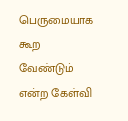பெருமையாக கூற வேண்டும் என்ற கேள்வி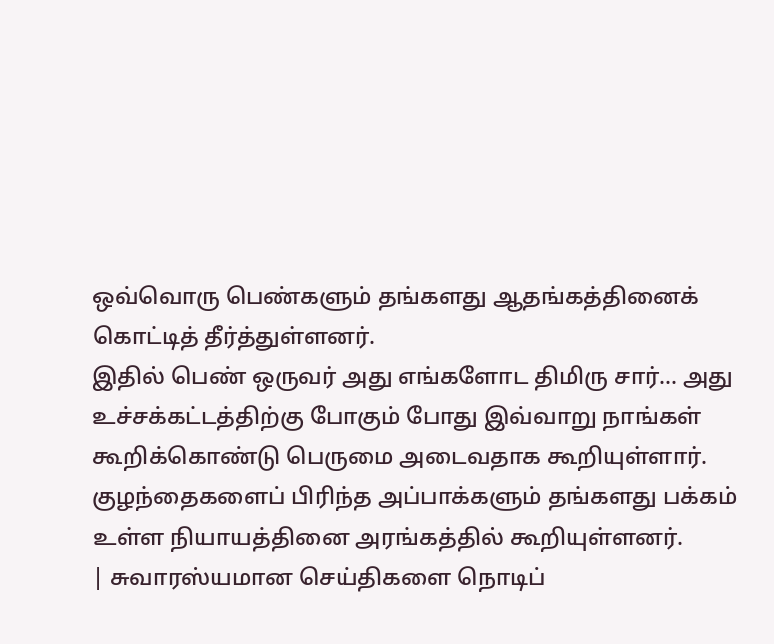ஒவ்வொரு பெண்களும் தங்களது ஆதங்கத்தினைக் கொட்டித் தீர்த்துள்ளனர்.
இதில் பெண் ஒருவர் அது எங்களோட திமிரு சார்... அது உச்சக்கட்டத்திற்கு போகும் போது இவ்வாறு நாங்கள் கூறிக்கொண்டு பெருமை அடைவதாக கூறியுள்ளார்.
குழந்தைகளைப் பிரிந்த அப்பாக்களும் தங்களது பக்கம் உள்ள நியாயத்தினை அரங்கத்தில் கூறியுள்ளனர்.
| சுவாரஸ்யமான செய்திகளை நொடிப்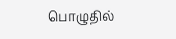பொழுதில்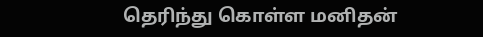தெரிந்து கொள்ள மனிதன்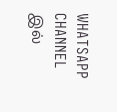WHATSAPP CHANNEL இல்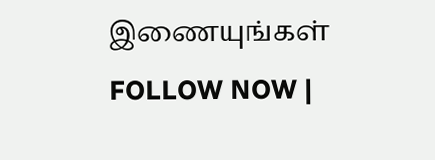இணையுங்கள் FOLLOW NOW |